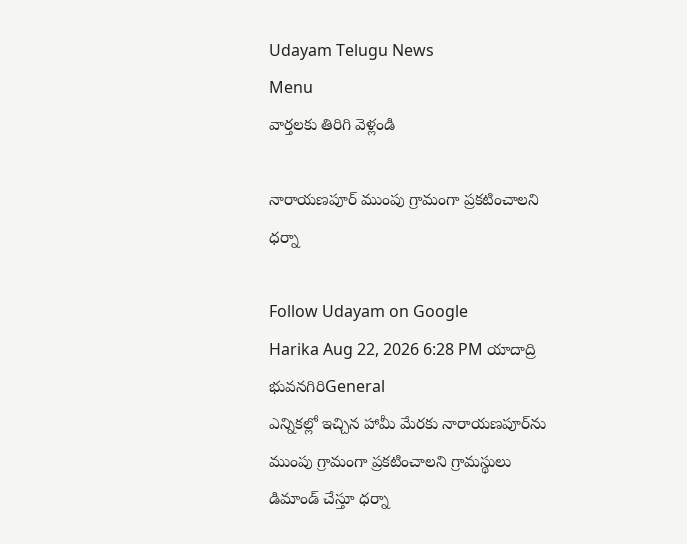Udayam Telugu News
Menu
వార్తలకు తిరిగి వెళ్లండి

నారాయణపూర్‌ ముంపు గ్రామంగా ప్రకటించాలని ధర్నా

Follow Udayam on Google
Harika Aug 22, 2026 6:28 PM యాదాద్రి భువనగిరిGeneral
ఎన్నికల్లో ఇచ్చిన హామీ మేరకు నారాయణపూర్‌ను ముంపు గ్రామంగా ప్రకటించాలని గ్రామస్థులు డిమాండ్‌ చేస్తూ ధర్నా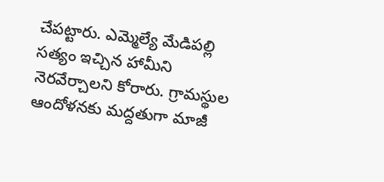చేపట్టారు. ఎమ్మెల్యే మేడిపల్లి సత్యం ఇచ్చిన హామీని నెరవేర్చాలని కోరారు. గ్రామస్థుల ఆందోళనకు మద్దతుగా మాజీ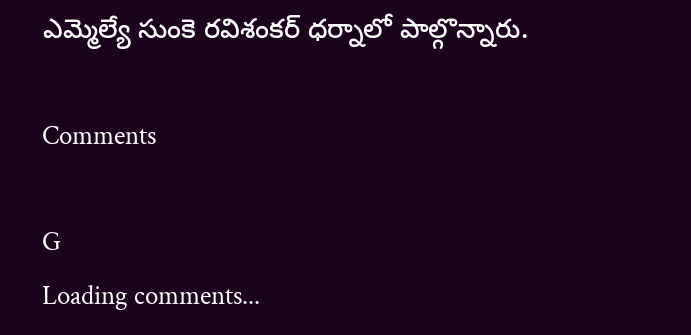ఎమ్మెల్యే సుంకె రవిశంకర్‌ ధర్నాలో పాల్గొన్నారు.

Comments

G
Loading comments...